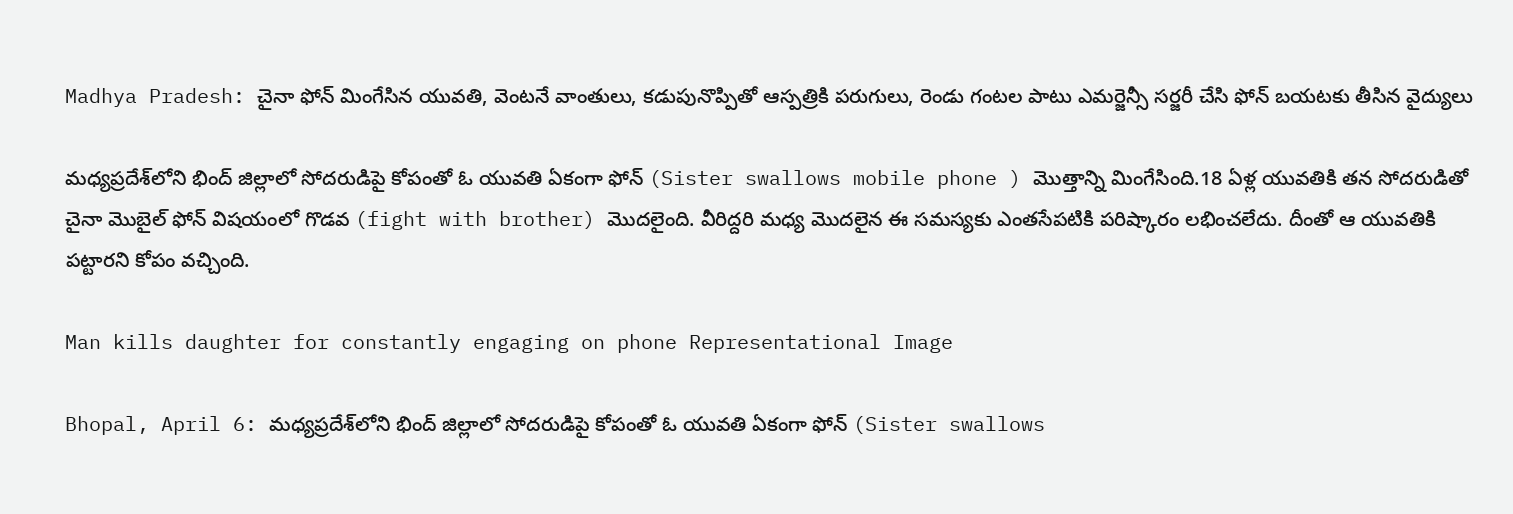Madhya Pradesh: చైనా ఫోన్ మింగేసిన యువతి, వెంటనే వాంతులు, కడుపునొప్పితో ఆస్పత్రికి పరుగులు, రెండు గంటల పాటు ఎమర్జెన్సీ సర్జరీ చేసి ఫోన్ బయటకు తీసిన వైద్యులు

మధ్యప్రదేశ్‌లోని భింద్ జిల్లాలో సోదరుడిపై కోపంతో ఓ యువతి ఏకంగా ఫోన్ (Sister swallows mobile phone ) మొత్తాన్ని మింగేసింది.18 ఏళ్ల యువతికి తన సోదరుడితో చైనా మొబైల్ ఫోన్ విషయంలో గొడవ (fight with brother) మొదలైంది. వీరిద్దరి మధ్య మొదలైన ఈ సమస్యకు ఎంతసేపటికి పరిష్కారం లభించలేదు. దీంతో ఆ యువతికి పట్టారని కోపం వచ్చింది.

Man kills daughter for constantly engaging on phone Representational Image

Bhopal, April 6: మధ్యప్రదేశ్‌లోని భింద్ జిల్లాలో సోదరుడిపై కోపంతో ఓ యువతి ఏకంగా ఫోన్ (Sister swallows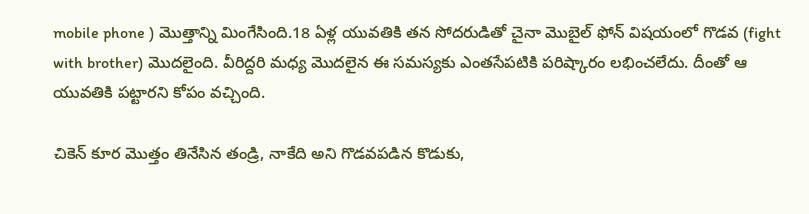mobile phone ) మొత్తాన్ని మింగేసింది.18 ఏళ్ల యువతికి తన సోదరుడితో చైనా మొబైల్ ఫోన్ విషయంలో గొడవ (fight with brother) మొదలైంది. వీరిద్దరి మధ్య మొదలైన ఈ సమస్యకు ఎంతసేపటికి పరిష్కారం లభించలేదు. దీంతో ఆ యువతికి పట్టారని కోపం వచ్చింది.

చికెన్ కూర మొత్తం తినేసిన తండ్రి, నాకేది అని గొడవపడిన కొడుకు,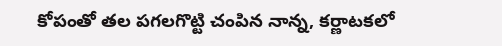కోపంతో తల పగలగొట్టి చంపిన నాన్న, కర్ణాటకలో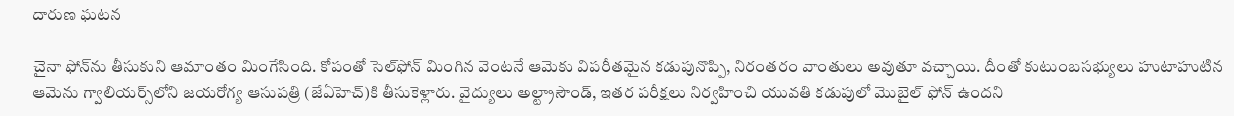దారుణ ఘటన

చైనా ఫోన్‌ను తీసుకుని ఆమాంతం మింగేసింది. కోపంతో సెల్‌ఫోన్‌ మింగిన వెంటనే ఆమెకు విపరీతమైన కడుపునొప్పి, నిరంతరం వాంతులు అవుతూ వచ్చాయి. దీంతో కుటుంబసభ్యులు హుటాహుటిన ఆమెను గ్వాలియర్స్‌లోని జయరోగ్య ఆసుపత్రి (జేఏహెచ్)కి తీసుకెళ్లారు. వైద్యులు అల్ట్రాసౌండ్, ఇతర పరీక్షలు నిర్వహించి యువతి కడుపులో మొబైల్ ఫోన్ ఉందని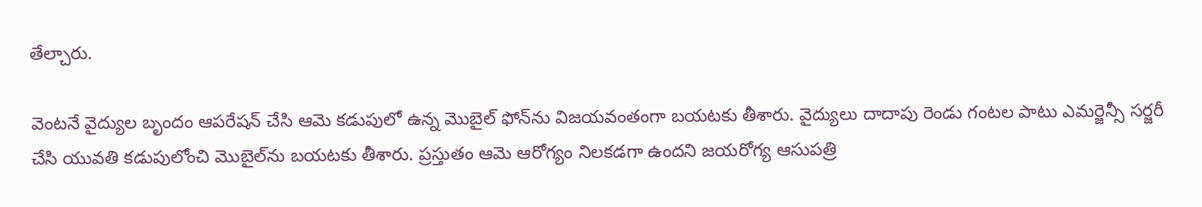తేల్చారు.

వెంటనే వైద్యుల బృందం ఆపరేషన్ చేసి ఆమె కడుపులో ఉన్న మొబైల్ ఫోన్‌ను విజయవంతంగా బయటకు తీశారు. వైద్యులు దాదాపు రెండు గంటల పాటు ఎమర్జెన్సీ సర్జరీ చేసి యువతి కడుపులోంచి మొబైల్‌ను బయటకు తీశారు. ప్రస్తుతం ఆమె ఆరోగ్యం నిలకడగా ఉందని జయరోగ్య ఆసుపత్రి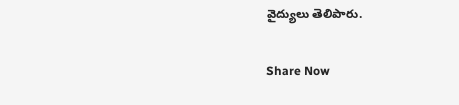వైద్యులు తెలిపారు.

Share Now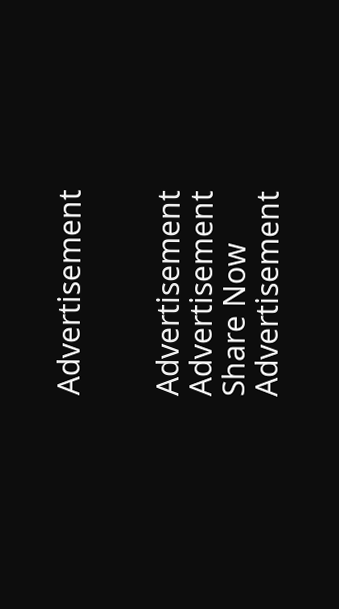Advertisement


Advertisement
Advertisement
Share Now
Advertisement